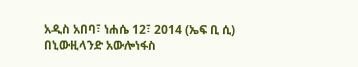አዲስ አበባ፣ ነሐሴ 12፣ 2014 (ኤፍ ቢ ሲ) በኒውዚላንድ አውሎነፋስ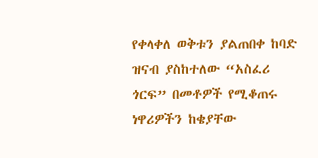የቀላቀለ ወቅቱን ያልጠበቀ ከባድ ዝናብ ያስከተለው “አስፈሪ ጎርፍ” በመቶዎች የሚቆጠሩ ነዋሪዎችን ከቄያቸው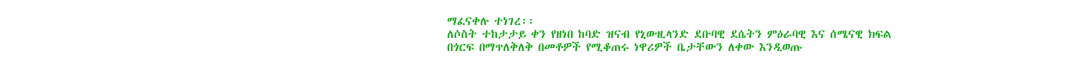ማፈናቀሉ ተነገረ፡፡
ለሶስት ተከታታይ ቀን የዘነበ ከባድ ዝናብ የኒውዚላንድ ደቡባዊ ደሴትን ምዕራባዊ እና ሰሜናዊ ክፍል በጎርፍ በማጥለቅለቅ በመቶዎች የሚቆጠሩ ነዋሪዎች ቤታቸውን ለቀው እንዲወጡ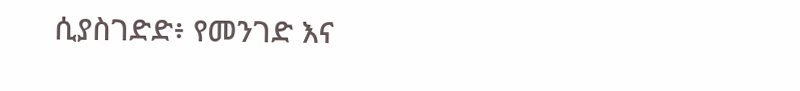ሲያስገድድ፥ የመንገድ እና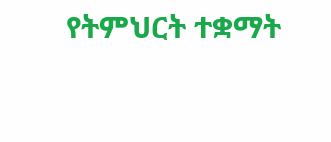የትምህርት ተቋማት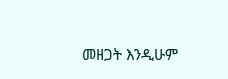መዘጋት እንዲሁም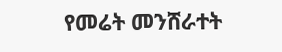የመሬት መንሸራተት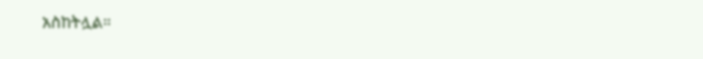አስከትሏል።